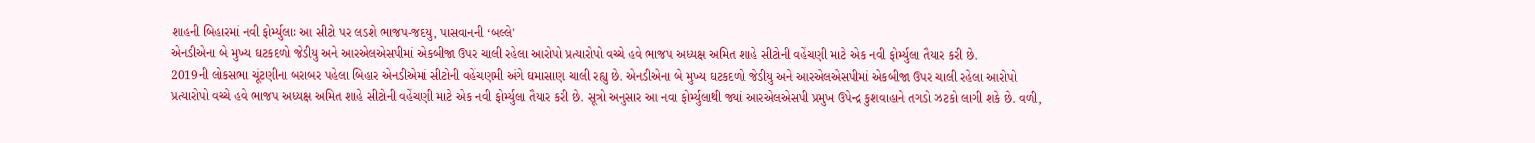શાહની બિહારમાં નવી ફોર્મ્યુલાઃ આ સીટો પર લડશે ભાજપ-જદયુ, પાસવાનની ‘બલ્લે'
એનડીએના બે મુખ્ય ઘટકદળો જેડીયુ અને આરએલએસપીમાં એકબીજા ઉપર ચાલી રહેલા આરોપો પ્રત્યારોપો વચ્ચે હવે ભાજપ અધ્યક્ષ અમિત શાહે સીટોની વહેંચણી માટે એક નવી ફોર્મ્યુલા તૈયાર કરી છે.
2019ની લોકસભા ચૂંટણીના બરાબર પહેલા બિહાર એનડીએમાં સીટોની વહેંચણમી અંગે ઘમાસાણ ચાલી રહ્યુ છે. એનડીએના બે મુખ્ય ઘટકદળો જેડીયુ અને આરએલએસપીમાં એકબીજા ઉપર ચાલી રહેલા આરોપો પ્રત્યારોપો વચ્ચે હવે ભાજપ અધ્યક્ષ અમિત શાહે સીટોની વહેંચણી માટે એક નવી ફોર્મ્યુલા તૈયાર કરી છે. સૂત્રો અનુસાર આ નવા ફોર્મ્યુલાથી જ્યાં આરએલએસપી પ્રમુખ ઉપેન્દ્ર કુશવાહાને તગડો ઝટકો લાગી શકે છે. વળી,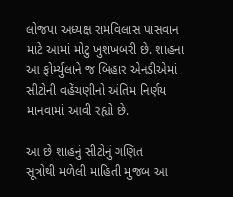લોજપા અધ્યક્ષ રામવિલાસ પાસવાન માટે આમાં મોટુ ખુશખબરી છે. શાહના આ ફોર્મ્યુલાને જ બિહાર એનડીએમાં સીટોની વહેંચણીનો અંતિમ નિર્ણય માનવામાં આવી રહ્યો છે.

આ છે શાહનું સીટોનું ગણિત
સૂત્રોથી મળેલી માહિતી મુજબ આ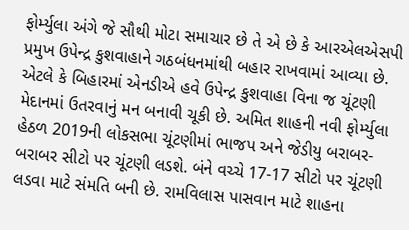ફોર્મ્યુલા અંગે જે સૌથી મોટા સમાચાર છે તે એ છે કે આરએલએસપી પ્રમુખ ઉપેન્દ્ર કુશવાહાને ગઠબંધનમાંથી બહાર રાખવામાં આવ્યા છે. એટલે કે બિહારમાં એનડીએ હવે ઉપેન્દ્ર કુશવાહા વિના જ ચૂંટણી મેદાનમાં ઉતરવાનું મન બનાવી ચૂકી છે. અમિત શાહની નવી ફોર્મ્યુલા હેઠળ 2019ની લોકસભા ચૂંટણીમાં ભાજપ અને જેડીયુ બરાબર-બરાબર સીટો પર ચૂંટણી લડશે. બંને વચ્ચે 17-17 સીટો પર ચૂંટણી લડવા માટે સંમતિ બની છે. રામવિલાસ પાસવાન માટે શાહના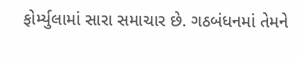ફોર્મ્યુલામાં સારા સમાચાર છે. ગઠબંધનમાં તેમને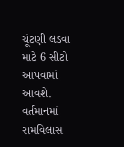ચૂંટણી લડવા માટે 6 સીટો આપવામાં આવશે. વર્તમાનમાં રામવિલાસ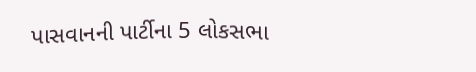પાસવાનની પાર્ટીના 5 લોકસભા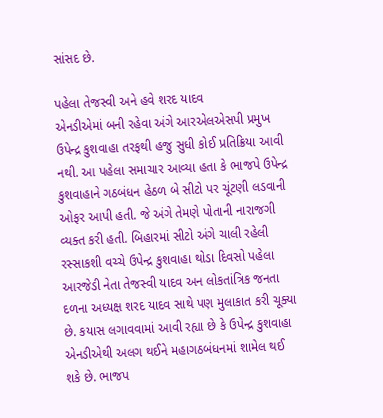સાંસદ છે.

પહેલા તેજસ્વી અને હવે શરદ યાદવ
એનડીએમાં બની રહેવા અંગે આરએલએસપી પ્રમુખ ઉપેન્દ્ર કુશવાહા તરફથી હજુ સુધી કોઈ પ્રતિક્રિયા આવી નથી. આ પહેલા સમાચાર આવ્યા હતા કે ભાજપે ઉપેન્દ્ર કુશવાહાને ગઠબંધન હેઠળ બે સીટો પર ચૂંટણી લડવાની ઓફર આપી હતી. જે અંગે તેમણે પોતાની નારાજગી વ્યક્ત કરી હતી. બિહારમાં સીટો અંગે ચાલી રહેલી રસ્સાકશી વચ્ચે ઉપેન્દ્ર કુશવાહા થોડા દિવસો પહેલા આરજેડી નેતા તેજસ્વી યાદવ અન લોકતાંત્રિક જનતા દળના અધ્યક્ષ શરદ યાદવ સાથે પણ મુલાકાત કરી ચૂક્યા છે. કયાસ લગાવવામાં આવી રહ્યા છે કે ઉપેન્દ્ર કુશવાહા એનડીએથી અલગ થઈને મહાગઠબંધનમાં શામેલ થઈ શકે છે. ભાજપ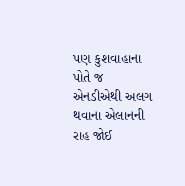પણ કુશવાહાના પોતે જ એનડીએથી અલગ થવાના એલાનની રાહ જોઈ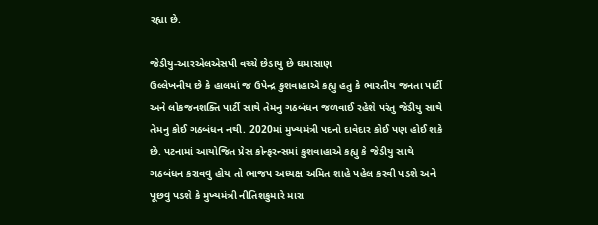રહ્યા છે.

જેડીયુ-આરએલએસપી વચ્ચે છેડાયુ છે ઘમાસાણ
ઉલ્લેખનીય છે કે હાલમાં જ ઉપેન્દ્ર કુશવાહાએ કહ્યુ હતુ કે ભારતીય જનતા પાર્ટી અને લોકજનશક્તિ પાર્ટી સાથે તેમનુ ગઠબંધન જળવાઈ રહેશે પરંતુ જેડીયુ સાથે તેમનુ કોઈ ગઠબંધન નથી. 2020માં મુખ્યમંત્રી પદનો દાવેદાર કોઈ પણ હોઈ શકે છે. પટનામાં આયોજિત પ્રેસ કોન્ફરન્સમાં કુશવાહાએ કહ્યુ કે જેડીયુ સાથે ગઠબંધન કરાવવુ હોય તો ભાજપ અધ્યક્ષ અમિત શાહે પહેલ કરવી પડશે અને પૂછવુ પડશે કે મુખ્યમંત્રી નીતિશકુમારે મારા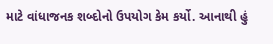માટે વાંધાજનક શબ્દોનો ઉપયોગ કેમ કર્યો. આનાથી હું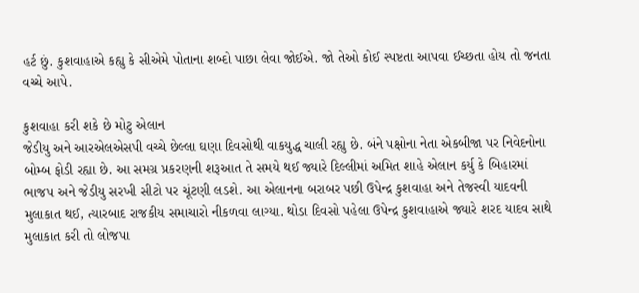હર્ટ છું. કુશવાહાએ કહ્યુ કે સીએમે પોતાના શબ્દો પાછા લેવા જોઈએ. જો તેઓ કોઈ સ્પષ્ટતા આપવા ઈચ્છતા હોય તો જનતા વચ્ચે આપે.

કુશવાહા કરી શકે છે મોટુ એલાન
જેડીયુ અને આરએલએસપી વચ્ચે છેલ્લા ઘણા દિવસોથી વાકયુદ્ધ ચાલી રહ્યુ છે. બંને પક્ષોના નેતા એકબીજા પર નિવેદનોના બોમ્બ ફોડી રહ્યા છે. આ સમગ્ર પ્રકરણની શરૂઆત તે સમયે થઈ જ્યારે દિલ્લીમાં અમિત શાહે એલાન કર્યુ કે બિહારમાં ભાજપ અને જેડીયુ સરખી સીટો પર ચૂંટણી લડશે. આ એલાનના બરાબર પછી ઉપેન્દ્ર કુશવાહા અને તેજસ્વી યાદવની મુલાકાત થઈ, ત્યારબાદ રાજકીય સમાચારો નીકળવા લાગ્યા. થોડા દિવસો પહેલા ઉપેન્દ્ર કુશવાહાએ જ્યારે શરદ યાદવ સાથે મુલાકાત કરી તો લોજપા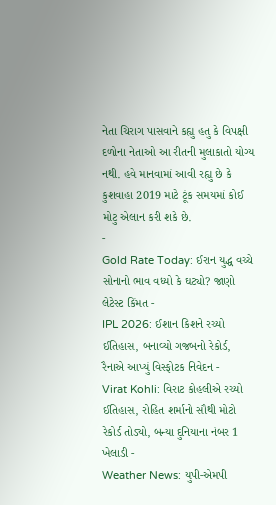નેતા ચિરાગ પાસવાને કહ્યુ હતુ કે વિપક્ષી દળોના નેતાઓ આ રીતની મુલાકાતો યોગ્ય નથી. હવે માનવામાં આવી રહ્યુ છે કે કુશવાહા 2019 માટે ટૂંક સમયમાં કોઈ મોટુ એલાન કરી શકે છે.
-
Gold Rate Today: ઈરાન યુદ્ધ વચ્ચે સોનાનો ભાવ વધ્યો કે ઘટ્યો? જાણો લેટેસ્ટ કિંમત -
IPL 2026: ઈશાન કિશને રચ્યો ઈતિહાસ, બનાવ્યો ગજબનો રેકોર્ડ, રૈનાએ આપ્યું વિસ્ફોટક નિવેદન -
Virat Kohli: વિરાટ કોહલીએ રચ્યો ઈતિહાસ, રોહિત શર્માનો સૌથી મોટો રેકોર્ડ તોડ્યો, બન્યા દુનિયાના નંબર 1 ખેલાડી -
Weather News: યુપી-એમપી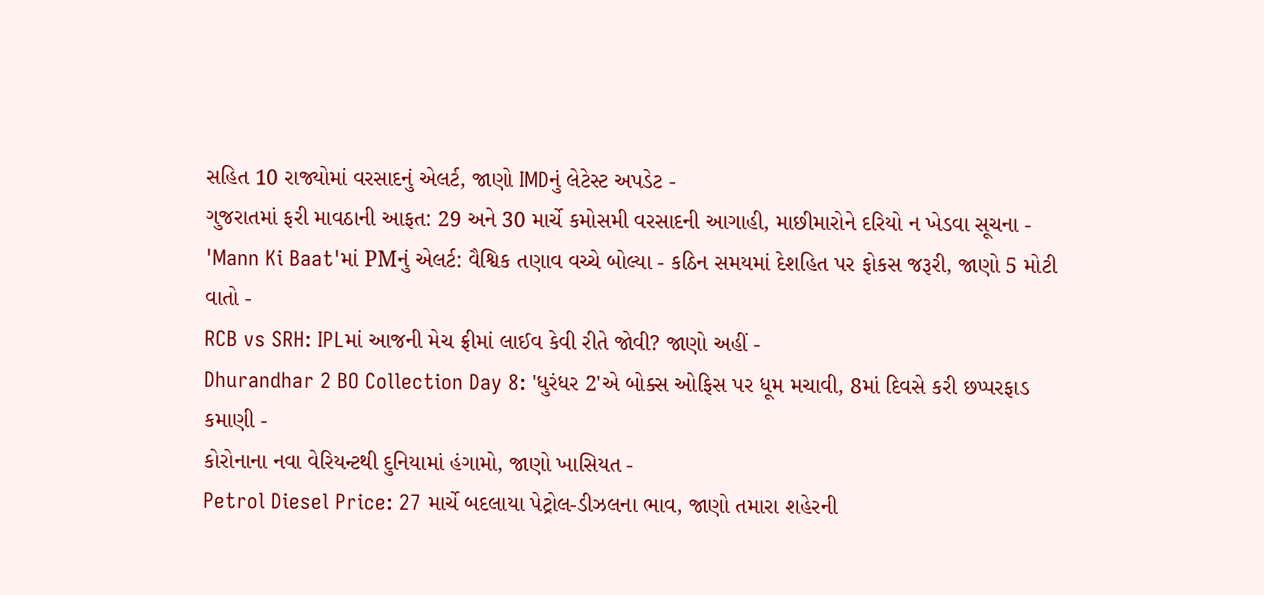સહિત 10 રાજ્યોમાં વરસાદનું એલર્ટ, જાણો IMDનું લેટેસ્ટ અપડેટ -
ગુજરાતમાં ફરી માવઠાની આફત: 29 અને 30 માર્ચે કમોસમી વરસાદની આગાહી, માછીમારોને દરિયો ન ખેડવા સૂચના -
'Mann Ki Baat'માં PMનું એલર્ટ: વૈશ્વિક તણાવ વચ્ચે બોલ્યા - કઠિન સમયમાં દેશહિત પર ફોકસ જરૂરી, જાણો 5 મોટી વાતો -
RCB vs SRH: IPLમાં આજની મેચ ફ્રીમાં લાઈવ કેવી રીતે જોવી? જાણો અહીં -
Dhurandhar 2 BO Collection Day 8: 'ધુરંધર 2'એ બોક્સ ઓફિસ પર ધૂમ મચાવી, 8માં દિવસે કરી છપ્પરફાડ કમાણી -
કોરોનાના નવા વેરિયન્ટથી દુનિયામાં હંગામો, જાણો ખાસિયત -
Petrol Diesel Price: 27 માર્ચે બદલાયા પેટ્રોલ-ડીઝલના ભાવ, જાણો તમારા શહેરની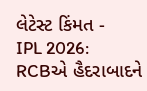લેટેસ્ટ કિંમત -
IPL 2026: RCBએ હૈદરાબાદને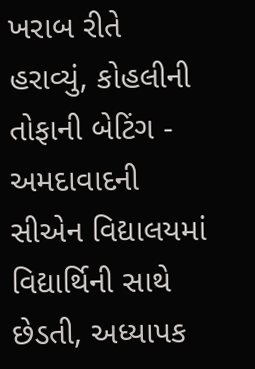ખરાબ રીતે હરાવ્યું, કોહલીની તોફાની બેટિંગ -
અમદાવાદની સીએન વિદ્યાલયમાં વિદ્યાર્થિની સાથે છેડતી, અધ્યાપક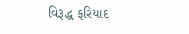વિરૂદ્ધ ફરિયાદ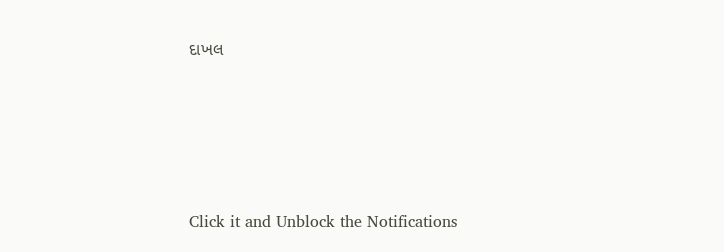દાખલ








Click it and Unblock the Notifications